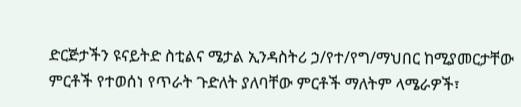ድርጅታችን ዩናይትድ ስቲልና ሜታል ኢንዳስትሪ ኃ/የተ/የግ/ማህበር ከሚያመርታቸው ምርቶች የተወሰነ የጥራት ጉድለት ያለባቸው ምርቶች ማለትም ላሜራዎች፣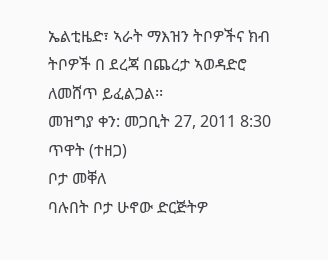ኤልቲዜድ፣ ኣራት ማእዝን ትቦዎችና ክብ ትቦዎች በ ደረጃ በጨረታ ኣወዳድሮ ለመሸጥ ይፈልጋል፡፡
መዝግያ ቀን: መጋቢት 27, 2011 8:30 ጥዋት (ተዘጋ)
ቦታ መቐለ
ባሉበት ቦታ ሁኖው ድርጅትዎ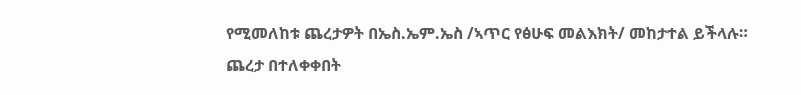የሚመለከቱ ጨረታዎት በኤስ.ኤም.ኤስ /ኣጥር የፅሁፍ መልእክት/ መከታተል ይችላሉ።
ጨረታ በተለቀቀበት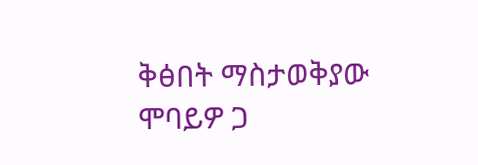ቅፅበት ማስታወቅያው ሞባይዎ ጋ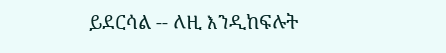ይደርሳል -- ለዚ እንዲከፍሉት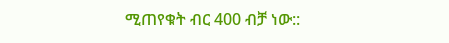ሚጠየቁት ብር 400 ብቻ ነው::